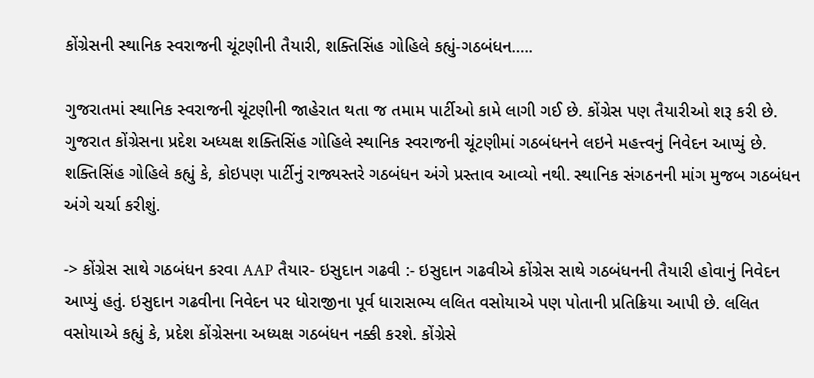કોંગ્રેસની સ્થાનિક સ્વરાજની ચૂંટણીની તૈયારી, શક્તિસિંહ ગોહિલે કહ્યું-ગઠબંધન…..

ગુજરાતમાં સ્થાનિક સ્વરાજની ચૂંટણીની જાહેરાત થતા જ તમામ પાર્ટીઓ કામે લાગી ગઈ છે. કોંગ્રેસ પણ તૈયારીઓ શરૂ કરી છે. ગુજરાત કોંગ્રેસના પ્રદેશ અધ્યક્ષ શક્તિસિંહ ગોહિલે સ્થાનિક સ્વરાજની ચૂંટણીમાં ગઠબંધનને લઇને મહત્ત્વનું નિવેદન આપ્યું છે. શક્તિસિંહ ગોહિલે કહ્યું કે, કોઇપણ પાર્ટીનું રાજ્યસ્તરે ગઠબંધન અંગે પ્રસ્તાવ આવ્યો નથી. સ્થાનિક સંગઠનની માંગ મુજબ ગઠબંધન અંગે ચર્ચા કરીશું.

-> કોંગ્રેસ સાથે ગઠબંધન કરવા AAP તૈયાર- ઇસુદાન ગઢવી :- ઇસુદાન ગઢવીએ કોંગ્રેસ સાથે ગઠબંધનની તૈયારી હોવાનું નિવેદન આપ્યું હતું. ઇસુદાન ગઢવીના નિવેદન પર ધોરાજીના પૂર્વ ધારાસભ્ય લલિત વસોયાએ પણ પોતાની પ્રતિક્રિયા આપી છે. લલિત વસોયાએ કહ્યું કે, પ્રદેશ કોંગ્રેસના અધ્યક્ષ ગઠબંધન નક્કી કરશે. કોંગ્રેસે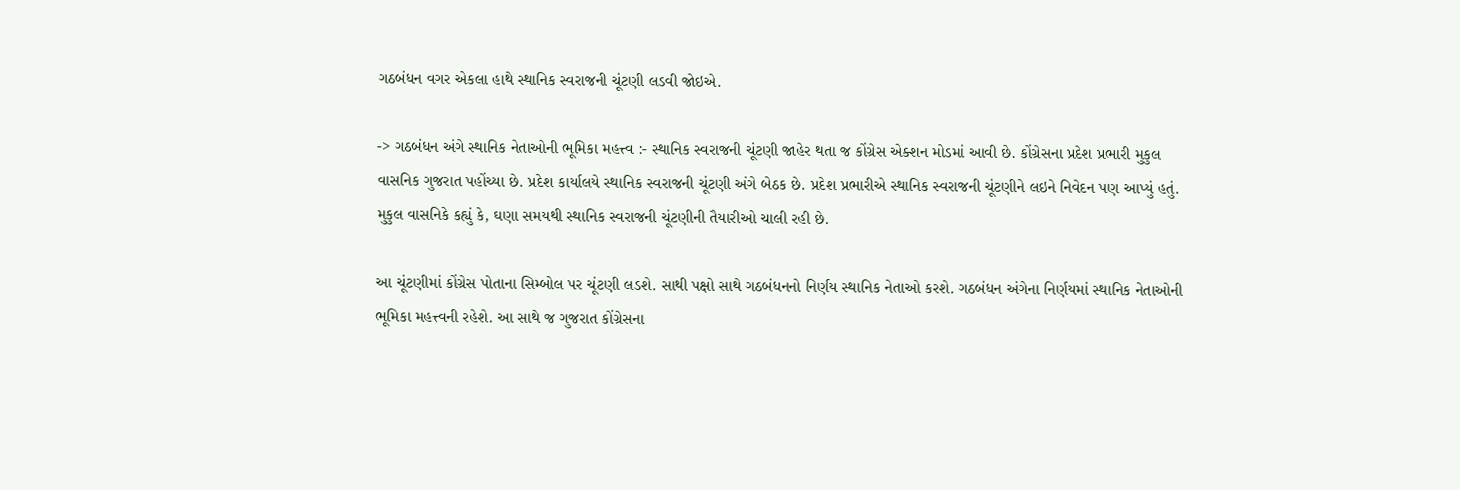ગઠબંધન વગર એકલા હાથે સ્થાનિક સ્વરાજની ચૂંટણી લડવી જોઇએ.

-> ગઠબંધન અંગે સ્થાનિક નેતાઓની ભૂમિકા મહત્ત્વ :- સ્થાનિક સ્વરાજની ચૂંટણી જાહેર થતા જ કોંગ્રેસ એક્શન મોડમાં આવી છે. કોંગ્રેસના પ્રદેશ પ્રભારી મુકુલ વાસનિક ગુજરાત પહોંચ્યા છે. પ્રદેશ કાર્યાલયે સ્થાનિક સ્વરાજની ચૂંટણી અંગે બેઠક છે. પ્રદેશ પ્રભારીએ સ્થાનિક સ્વરાજની ચૂંટણીને લઇને નિવેદન પણ આપ્યું હતું. મુકુલ વાસનિકે કહ્યું કે, ઘણા સમયથી સ્થાનિક સ્વરાજની ચૂંટણીની તૈયારીઓ ચાલી રહી છે.

આ ચૂંટણીમાં કોંગ્રેસ પોતાના સિમ્બોલ પર ચૂંટણી લડશે. સાથી પક્ષો સાથે ગઠબંધનનો નિર્ણય સ્થાનિક નેતાઓ કરશે. ગઠબંધન અંગેના નિર્ણયમાં સ્થાનિક નેતાઓની ભૂમિકા મહત્ત્વની રહેશે. આ સાથે જ ગુજરાત કોંગ્રેસના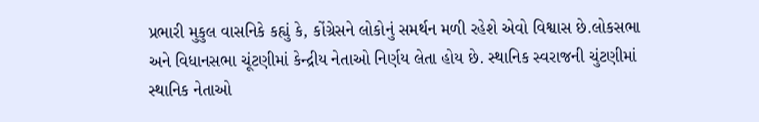પ્રભારી મુકુલ વાસનિકે કહ્યું કે, કોંગ્રેસને લોકોનું સમર્થન મળી રહેશે એવો વિશ્વાસ છે.લોકસભા અને વિધાનસભા ચૂંટણીમાં કેન્દ્રીય નેતાઓ નિર્ણય લેતા હોય છે. સ્થાનિક સ્વરાજની ચુંટણીમાં સ્થાનિક નેતાઓ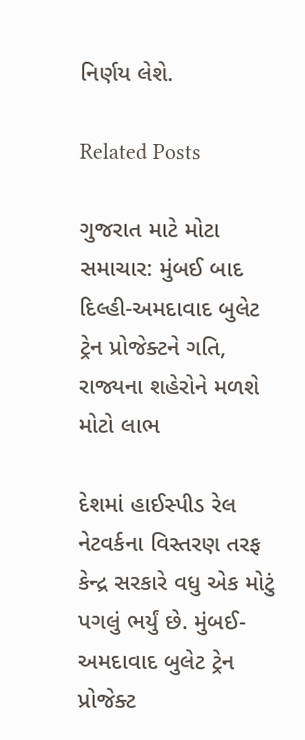નિર્ણય લેશે.

Related Posts

ગુજરાત માટે મોટા સમાચાર: મુંબઈ બાદ દિલ્હી-અમદાવાદ બુલેટ ટ્રેન પ્રોજેક્ટને ગતિ, રાજ્યના શહેરોને મળશે મોટો લાભ

દેશમાં હાઈસ્પીડ રેલ નેટવર્કના વિસ્તરણ તરફ કેન્દ્ર સરકારે વધુ એક મોટું પગલું ભર્યું છે. મુંબઈ-અમદાવાદ બુલેટ ટ્રેન પ્રોજેક્ટ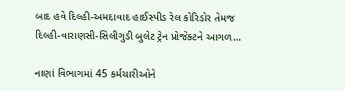બાદ હવે દિલ્હી-અમદાવાદ હાઈસ્પીડ રેલ કોરિડોર તેમજ દિલ્હી-વારાણસી-સિલીગુડી બુલેટ ટ્રેન પ્રોજેક્ટને આગળ…

નાણાં વિભાગમાં 45 કર્મચારીઓને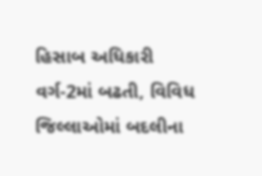હિસાબ અધિકારી વર્ગ-2માં બઢતી, વિવિધ જિલ્લાઓમાં બદલીના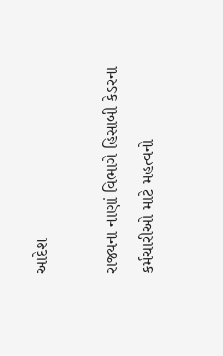આદેશ

રાજ્યના નાણાં વિભાગે હિસાબી કેડરના કર્મચારીઓ માટે મહત્વનો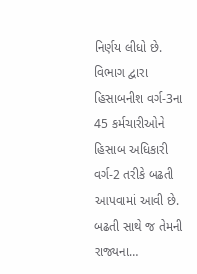નિર્ણય લીધો છે. વિભાગ દ્વારા હિસાબનીશ વર્ગ-3ના 45 કર્મચારીઓને હિસાબ અધિકારી વર્ગ-2 તરીકે બઢતી આપવામાં આવી છે. બઢતી સાથે જ તેમની રાજ્યના…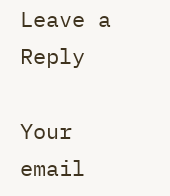Leave a Reply

Your email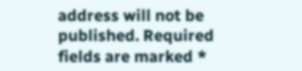address will not be published. Required fields are marked *